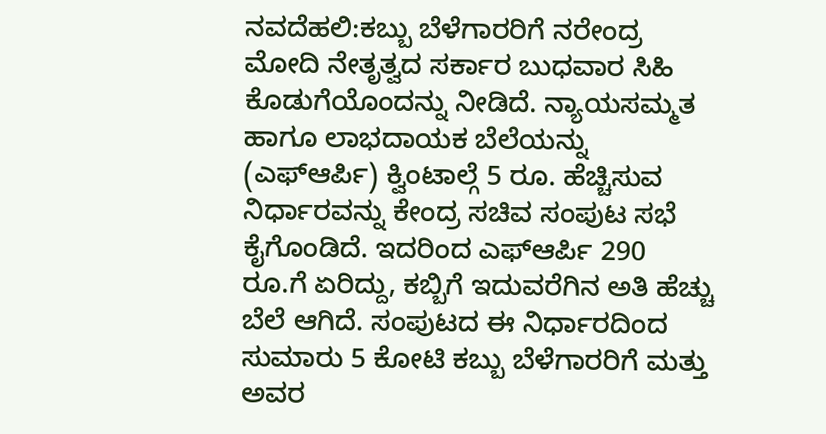ನವದೆಹಲಿ:ಕಬ್ಬು ಬೆಳೆಗಾರರಿಗೆ ನರೇಂದ್ರ ಮೋದಿ ನೇತೃತ್ವದ ಸರ್ಕಾರ ಬುಧವಾರ ಸಿಹಿ ಕೊಡುಗೆಯೊಂದನ್ನು ನೀಡಿದೆ. ನ್ಯಾಯಸಮ್ಮತ ಹಾಗೂ ಲಾಭದಾಯಕ ಬೆಲೆಯನ್ನು (ಎಫ್ಆರ್ಪಿ) ಕ್ವಿಂಟಾಲ್ಗೆ 5 ರೂ. ಹೆಚ್ಚಿಸುವ ನಿರ್ಧಾರವನ್ನು ಕೇಂದ್ರ ಸಚಿವ ಸಂಪುಟ ಸಭೆ ಕೈಗೊಂಡಿದೆ. ಇದರಿಂದ ಎಫ್ಆರ್ಪಿ 290 ರೂ.ಗೆ ಏರಿದ್ದು, ಕಬ್ಬಿಗೆ ಇದುವರೆಗಿನ ಅತಿ ಹೆಚ್ಚು ಬೆಲೆ ಆಗಿದೆ. ಸಂಪುಟದ ಈ ನಿರ್ಧಾರದಿಂದ ಸುಮಾರು 5 ಕೋಟಿ ಕಬ್ಬು ಬೆಳೆಗಾರರಿಗೆ ಮತ್ತು ಅವರ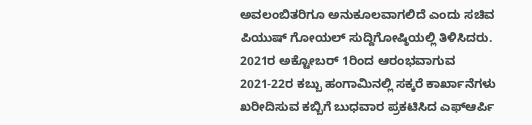ಅವಲಂಬಿತರಿಗೂ ಅನುಕೂಲವಾಗಲಿದೆ ಎಂದು ಸಚಿವ ಪಿಯುಷ್ ಗೋಯಲ್ ಸುದ್ದಿಗೋಷ್ಠಿಯಲ್ಲಿ ತಿಳಿಸಿದರು.
2021ರ ಅಕ್ಟೋಬರ್ 1ರಿಂದ ಆರಂಭವಾಗುವ 2021-22ರ ಕಬ್ಬು ಹಂಗಾಮಿನಲ್ಲಿ ಸಕ್ಕರೆ ಕಾರ್ಖಾನೆಗಳು ಖರೀದಿಸುವ ಕಬ್ಬಿಗೆ ಬುಧವಾರ ಪ್ರಕಟಿಸಿದ ಎಫ್ಆರ್ಪಿ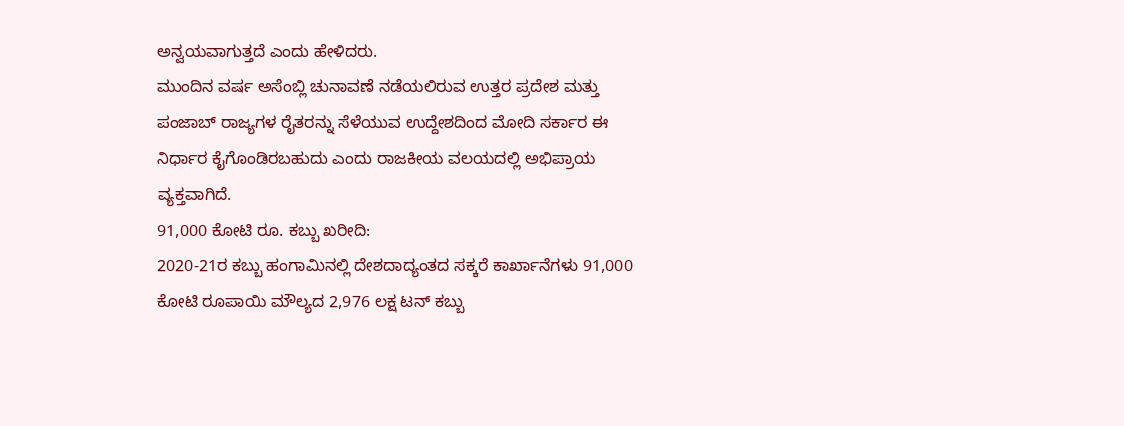ಅನ್ವಯವಾಗುತ್ತದೆ ಎಂದು ಹೇಳಿದರು.
ಮುಂದಿನ ವರ್ಷ ಅಸೆಂಬ್ಲಿ ಚುನಾವಣೆ ನಡೆಯಲಿರುವ ಉತ್ತರ ಪ್ರದೇಶ ಮತ್ತು ಪಂಜಾಬ್ ರಾಜ್ಯಗಳ ರೈತರನ್ನು ಸೆಳೆಯುವ ಉದ್ದೇಶದಿಂದ ಮೋದಿ ಸರ್ಕಾರ ಈ ನಿರ್ಧಾರ ಕೈಗೊಂಡಿರಬಹುದು ಎಂದು ರಾಜಕೀಯ ವಲಯದಲ್ಲಿ ಅಭಿಪ್ರಾಯ ವ್ಯಕ್ತವಾಗಿದೆ.
91,000 ಕೋಟಿ ರೂ. ಕಬ್ಬು ಖರೀದಿ:
2020-21ರ ಕಬ್ಬು ಹಂಗಾಮಿನಲ್ಲಿ ದೇಶದಾದ್ಯಂತದ ಸಕ್ಕರೆ ಕಾರ್ಖಾನೆಗಳು 91,000 ಕೋಟಿ ರೂಪಾಯಿ ಮೌಲ್ಯದ 2,976 ಲಕ್ಷ ಟನ್ ಕಬ್ಬು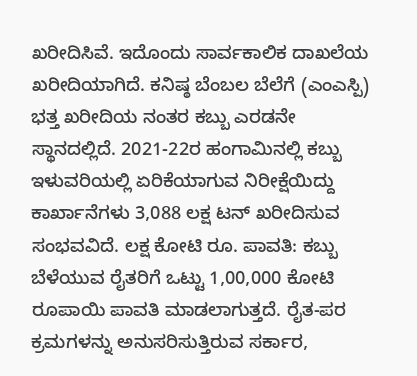ಖರೀದಿಸಿವೆ. ಇದೊಂದು ಸಾರ್ವಕಾಲಿಕ ದಾಖಲೆಯ ಖರೀದಿಯಾಗಿದೆ. ಕನಿಷ್ಠ ಬೆಂಬಲ ಬೆಲೆಗೆ (ಎಂಎಸ್ಪಿ) ಭತ್ತ ಖರೀದಿಯ ನಂತರ ಕಬ್ಬು ಎರಡನೇ ಸ್ಥಾನದಲ್ಲಿದೆ. 2021-22ರ ಹಂಗಾಮಿನಲ್ಲಿ ಕಬ್ಬು ಇಳುವರಿಯಲ್ಲಿ ಏರಿಕೆಯಾಗುವ ನಿರೀಕ್ಷೆಯಿದ್ದು ಕಾರ್ಖಾನೆಗಳು 3,088 ಲಕ್ಷ ಟನ್ ಖರೀದಿಸುವ ಸಂಭವವಿದೆ. ಲಕ್ಷ ಕೋಟಿ ರೂ. ಪಾವತಿ: ಕಬ್ಬು ಬೆಳೆಯುವ ರೈತರಿಗೆ ಒಟ್ಟು 1,00,000 ಕೋಟಿ ರೂಪಾಯಿ ಪಾವತಿ ಮಾಡಲಾಗುತ್ತದೆ. ರೈತ-ಪರ ಕ್ರಮಗಳನ್ನು ಅನುಸರಿಸುತ್ತಿರುವ ಸರ್ಕಾರ,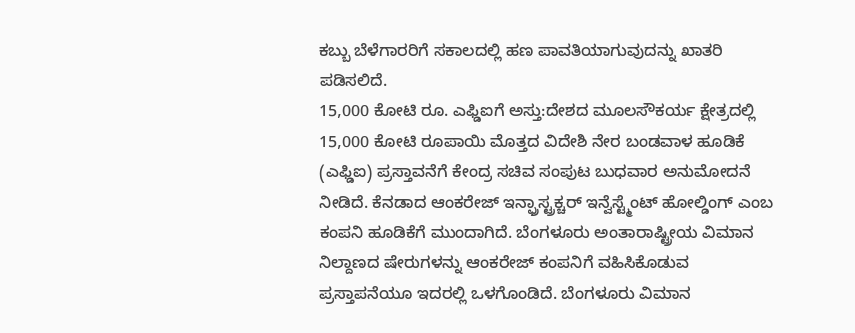ಕಬ್ಬು ಬೆಳೆಗಾರರಿಗೆ ಸಕಾಲದಲ್ಲಿ ಹಣ ಪಾವತಿಯಾಗುವುದನ್ನು ಖಾತರಿ ಪಡಿಸಲಿದೆ.
15,000 ಕೋಟಿ ರೂ. ಎಫ್ಡಿಐಗೆ ಅಸ್ತು:ದೇಶದ ಮೂಲಸೌಕರ್ಯ ಕ್ಷೇತ್ರದಲ್ಲಿ 15,000 ಕೋಟಿ ರೂಪಾಯಿ ಮೊತ್ತದ ವಿದೇಶಿ ನೇರ ಬಂಡವಾಳ ಹೂಡಿಕೆ (ಎಫ್ಡಿಐ) ಪ್ರಸ್ತಾವನೆಗೆ ಕೇಂದ್ರ ಸಚಿವ ಸಂಪುಟ ಬುಧವಾರ ಅನುಮೋದನೆ ನೀಡಿದೆ. ಕೆನಡಾದ ಆಂಕರೇಜ್ ಇನ್ಫ್ರಾಸ್ಟ್ರಕ್ಚರ್ ಇನ್ವೆಸ್ಟ್ಮೆಂಟ್ ಹೋಲ್ಡಿಂಗ್ ಎಂಬ ಕಂಪನಿ ಹೂಡಿಕೆಗೆ ಮುಂದಾಗಿದೆ. ಬೆಂಗಳೂರು ಅಂತಾರಾಷ್ಟ್ರೀಯ ವಿಮಾನ ನಿಲ್ದಾಣದ ಷೇರುಗಳನ್ನು ಆಂಕರೇಜ್ ಕಂಪನಿಗೆ ವಹಿಸಿಕೊಡುವ ಪ್ರಸ್ತಾಪನೆಯೂ ಇದರಲ್ಲಿ ಒಳಗೊಂಡಿದೆ. ಬೆಂಗಳೂರು ವಿಮಾನ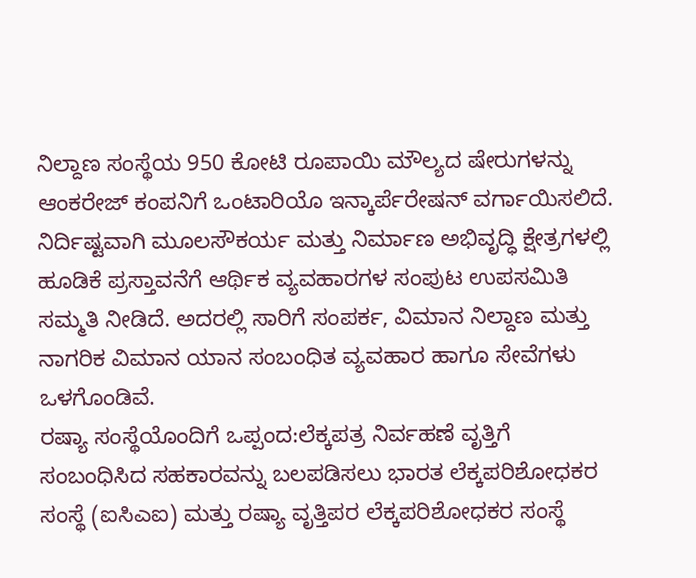ನಿಲ್ದಾಣ ಸಂಸ್ಥೆಯ 950 ಕೋಟಿ ರೂಪಾಯಿ ಮೌಲ್ಯದ ಷೇರುಗಳನ್ನು ಆಂಕರೇಜ್ ಕಂಪನಿಗೆ ಒಂಟಾರಿಯೊ ಇನ್ಕಾರ್ಪೆರೇಷನ್ ವರ್ಗಾಯಿಸಲಿದೆ.
ನಿರ್ದಿಷ್ಟವಾಗಿ ಮೂಲಸೌಕರ್ಯ ಮತ್ತು ನಿರ್ಮಾಣ ಅಭಿವೃದ್ಧಿ ಕ್ಷೇತ್ರಗಳಲ್ಲಿ ಹೂಡಿಕೆ ಪ್ರಸ್ತಾವನೆಗೆ ಆರ್ಥಿಕ ವ್ಯವಹಾರಗಳ ಸಂಪುಟ ಉಪಸಮಿತಿ ಸಮ್ಮತಿ ನೀಡಿದೆ. ಅದರಲ್ಲಿ ಸಾರಿಗೆ ಸಂಪರ್ಕ, ವಿಮಾನ ನಿಲ್ದಾಣ ಮತ್ತು ನಾಗರಿಕ ವಿಮಾನ ಯಾನ ಸಂಬಂಧಿತ ವ್ಯವಹಾರ ಹಾಗೂ ಸೇವೆಗಳು ಒಳಗೊಂಡಿವೆ.
ರಷ್ಯಾ ಸಂಸ್ಥೆಯೊಂದಿಗೆ ಒಪ್ಪಂದ:ಲೆಕ್ಕಪತ್ರ ನಿರ್ವಹಣೆ ವೃತ್ತಿಗೆ ಸಂಬಂಧಿಸಿದ ಸಹಕಾರವನ್ನು ಬಲಪಡಿಸಲು ಭಾರತ ಲೆಕ್ಕಪರಿಶೋಧಕರ ಸಂಸ್ಥೆ (ಐಸಿಎಐ) ಮತ್ತು ರಷ್ಯಾ ವೃತ್ತಿಪರ ಲೆಕ್ಕಪರಿಶೋಧಕರ ಸಂಸ್ಥೆ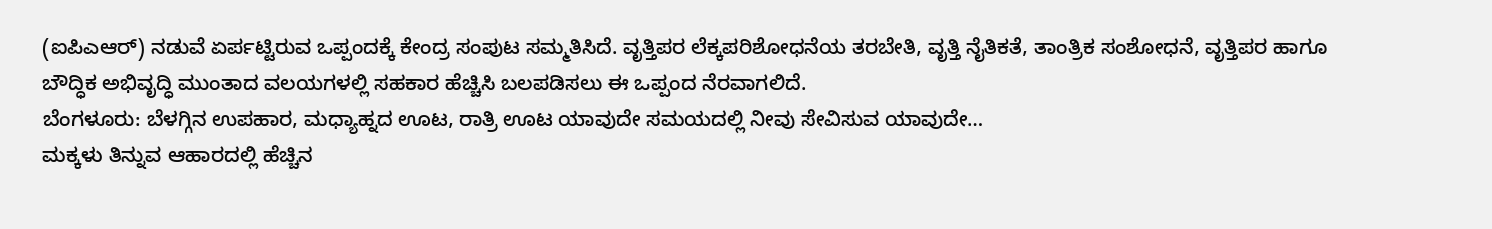(ಐಪಿಎಆರ್) ನಡುವೆ ಏರ್ಪಟ್ಟಿರುವ ಒಪ್ಪಂದಕ್ಕೆ ಕೇಂದ್ರ ಸಂಪುಟ ಸಮ್ಮತಿಸಿದೆ. ವೃತ್ತಿಪರ ಲೆಕ್ಕಪರಿಶೋಧನೆಯ ತರಬೇತಿ, ವೃತ್ತಿ ನೈತಿಕತೆ, ತಾಂತ್ರಿಕ ಸಂಶೋಧನೆ, ವೃತ್ತಿಪರ ಹಾಗೂ ಬೌದ್ಧಿಕ ಅಭಿವೃದ್ಧಿ ಮುಂತಾದ ವಲಯಗಳಲ್ಲಿ ಸಹಕಾರ ಹೆಚ್ಚಿಸಿ ಬಲಪಡಿಸಲು ಈ ಒಪ್ಪಂದ ನೆರವಾಗಲಿದೆ.
ಬೆಂಗಳೂರು: ಬೆಳಗ್ಗಿನ ಉಪಹಾರ, ಮಧ್ಯಾಹ್ನದ ಊಟ, ರಾತ್ರಿ ಊಟ ಯಾವುದೇ ಸಮಯದಲ್ಲಿ ನೀವು ಸೇವಿಸುವ ಯಾವುದೇ…
ಮಕ್ಕಳು ತಿನ್ನುವ ಆಹಾರದಲ್ಲಿ ಹೆಚ್ಚಿನ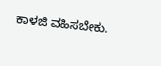ಕಾಳಜಿ ವಹಿಸಬೇಕು.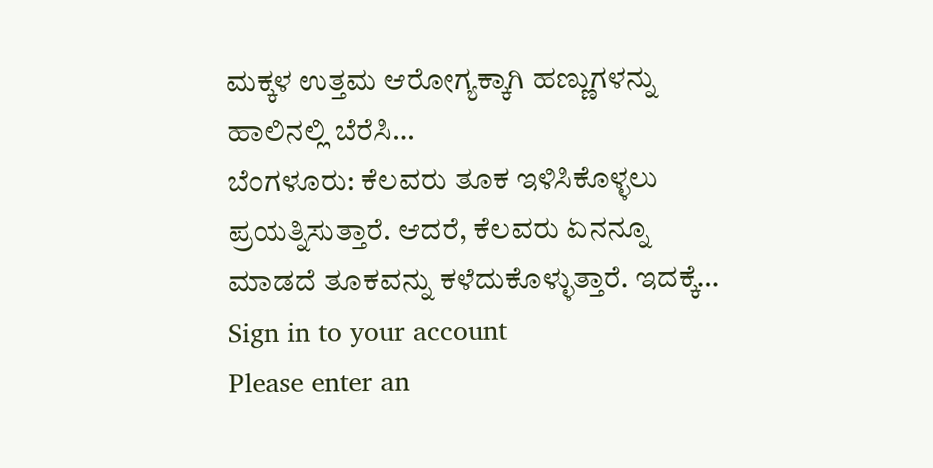ಮಕ್ಕಳ ಉತ್ತಮ ಆರೋಗ್ಯಕ್ಕಾಗಿ ಹಣ್ಣುಗಳನ್ನು ಹಾಲಿನಲ್ಲಿ ಬೆರೆಸಿ…
ಬೆಂಗಳೂರು: ಕೆಲವರು ತೂಕ ಇಳಿಸಿಕೊಳ್ಳಲು ಪ್ರಯತ್ನಿಸುತ್ತಾರೆ. ಆದರೆ, ಕೆಲವರು ಏನನ್ನೂ ಮಾಡದೆ ತೂಕವನ್ನು ಕಳೆದುಕೊಳ್ಳುತ್ತಾರೆ. ಇದಕ್ಕೆ…
Sign in to your account
Please enter an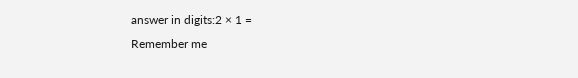answer in digits:2 × 1 =
Remember me